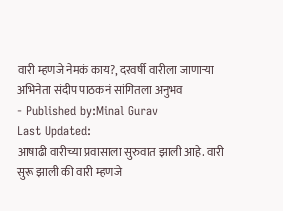वारी म्हणजे नेमकं काय?, दरवर्षी वारीला जाणाऱ्या अभिनेता संदीप पाठकनं सांगितला अनुभव
- Published by:Minal Gurav
Last Updated:
आषाढी वारीच्या प्रवासाला सुरुवात झाली आहे. वारी सुरू झाली की वारी म्हणजे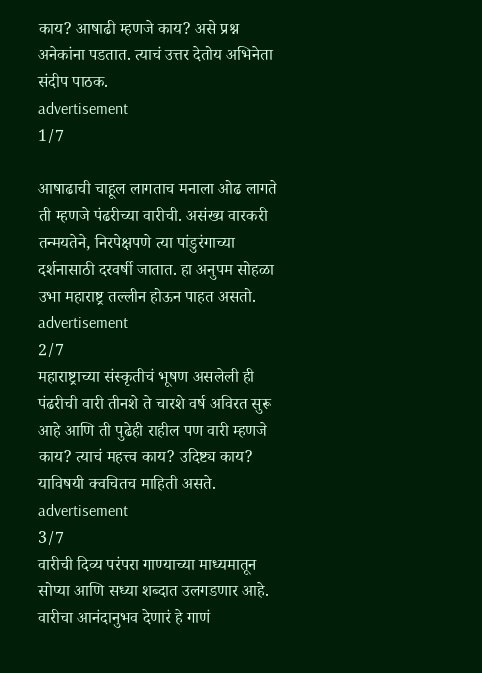काय? आषाढी म्हणजे काय? असे प्रश्न अनेकांना पडतात. त्याचं उत्तर देतोय अभिनेता संदीप पाठक.
advertisement
1/7

आषाढाची चाहूल लागताच मनाला ओढ लागते ती म्हणजे पंढरीच्या वारीची. असंख्य वारकरी तन्मयतेने, निरपेक्षपणे त्या पांडुरंगाच्या दर्शनासाठी दरवर्षी जातात. हा अनुपम सोहळा उभा महाराष्ट्र तल्लीन होऊन पाहत असतो.
advertisement
2/7
महाराष्ट्राच्या संस्कृतीचं भूषण असलेली ही पंढरीची वारी तीनशे ते चारशे वर्ष अविरत सुरू आहे आणि ती पुढेही राहील पण वारी म्हणजे काय? त्याचं महत्त्व काय? उदिष्ट्य काय? याविषयी क्वचितच माहिती असते.
advertisement
3/7
वारीची दिव्य परंपरा गाण्याच्या माध्यमातून सोप्या आणि सध्या शब्दात उलगडणार आहे. वारीचा आनंदानुभव देणारं हे गाणं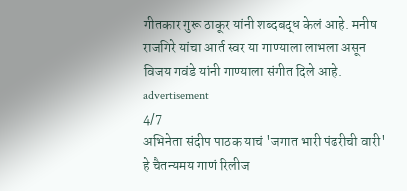गीतकार गुरू ठाकूर यांनी शब्दबद्ध केलं आहे. मनीष राजगिरे यांचा आर्त स्वर या गाण्याला लाभला असून विजय गवंडे यांनी गाण्याला संगीत दिले आहे.
advertisement
4/7
अभिनेता संदीप पाठक याचं 'जगात भारी पंढरीची वारी' हे चैतन्यमय गाणं रिलीज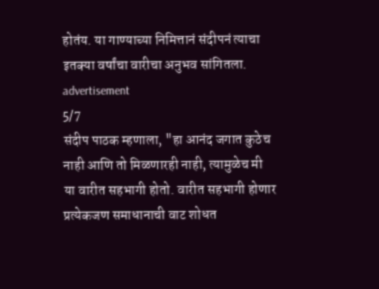होतंय. या गाण्याच्या निमित्तानं संदीपनं त्याचा इतक्या वर्षांचा वारीचा अनुभव सांगितला.
advertisement
5/7
संदीप पाठक म्हणाला, "हा आनंद जगात कुठेच नाही आणि तो मिळणारही नाही, त्यामुळेच मी या वारीत सहभागी होतो. वारीत सहभागी होणार प्रत्येकजण समाधानाची वाट शोधत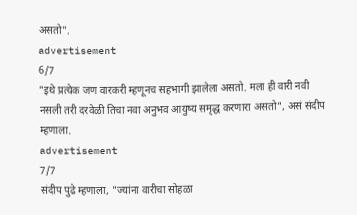असतो".
advertisement
6/7
"इथे प्रत्येक जण वारकरी म्हणूनच सहभागी झालेला असतो. मला ही वारी नवी नसली तरी दरवेळी तिचा नवा अनुभव आयुष्य समृद्ध करणारा असतो", असं संदीप म्हणाला.
advertisement
7/7
संदीप पुढे म्हणाला, "ज्यांना वारीचा सोहळा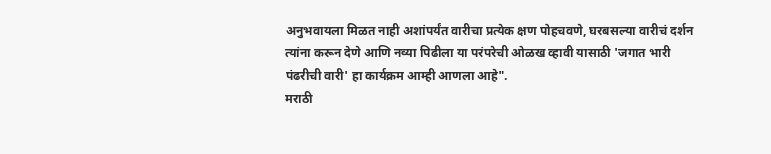अनुभवायला मिळत नाही अशांपर्यंत वारीचा प्रत्येक क्षण पोहचवणे, घरबसल्या वारीचं दर्शन त्यांना करून देणे आणि नव्या पिढीला या परंपरेची ओळख व्हावी यासाठी 'जगात भारी पंढरीची वारी' हा कार्यक्रम आम्ही आणला आहे".
मराठी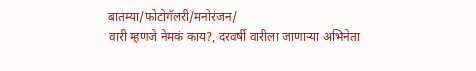बातम्या/फोटोगॅलरी/मनोरंजन/
वारी म्हणजे नेमकं काय?, दरवर्षी वारीला जाणाऱ्या अभिनेता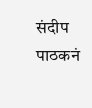संदीप पाठकनं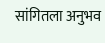सांगितला अनुभव